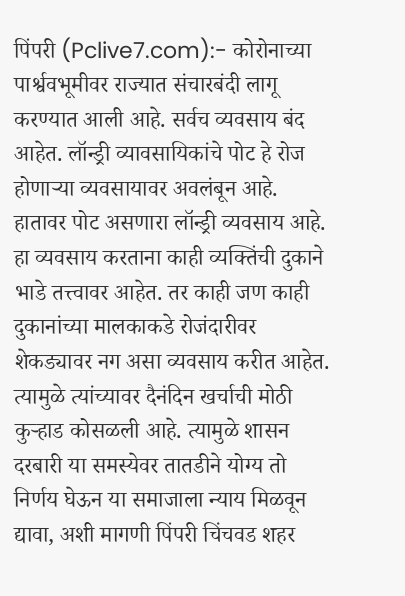पिंपरी (Pclive7.com):- कोरोनाच्या पार्श्ववभूमीवर राज्यात संचारबंदी लागू करण्यात आली आहे. सर्वच व्यवसाय बंद आहेत. लॉन्ड्री व्यावसायिकांचे पोट हे रोज होणाऱ्या व्यवसायावर अवलंबून आहे. हातावर पोट असणारा लॉन्ड्री व्यवसाय आहे. हा व्यवसाय करताना काही व्यक्तिंची दुकाने भाडे तत्त्वावर आहेत. तर काही जण काही दुकानांच्या मालकाकडे रोजंदारीवर शेकड्यावर नग असा व्यवसाय करीत आहेत. त्यामुळे त्यांच्यावर दैनंदिन खर्चाची मोठी कुऱ्हाड कोसळली आहे. त्यामुळे शासन दरबारी या समस्येवर तातडीने योग्य तो निर्णय घेऊन या समाजाला न्याय मिळवून द्यावा, अशी मागणी पिंपरी चिंचवड शहर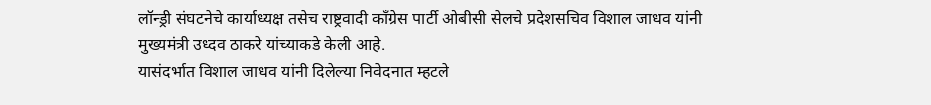लॉन्ड्री संघटनेचे कार्याध्यक्ष तसेच राष्ट्रवादी काँग्रेस पार्टी ओबीसी सेलचे प्रदेशसचिव विशाल जाधव यांनी मुख्यमंत्री उध्दव ठाकरे यांच्याकडे केली आहे.
यासंदर्भात विशाल जाधव यांनी दिलेल्या निवेदनात म्हटले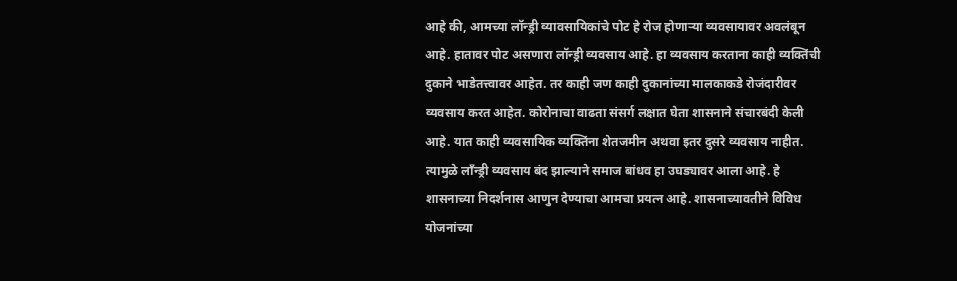आहे की, आमच्या लॉन्ड्री व्यावसायिकांचे पोट हे रोज होणाऱ्या व्यवसायावर अवलंबून आहे. हातावर पोट असणारा लॉन्ड्री व्यवसाय आहे. हा व्यवसाय करताना काही व्यक्तिंची दुकाने भाडेतत्त्वावर आहेत. तर काही जण काही दुकानांच्या मालकाकडे रोजंदारीवर व्यवसाय करत आहेत. कोरोनाचा वाढता संसर्ग लक्षात घेता शासनाने संचारबंदी केली आहे. यात काही व्यवसायिक व्यक्तिंना शेतजमीन अथवा इतर दुसरे व्यवसाय नाहीत. त्यामुळे लाँन्ड्री व्यवसाय बंद झाल्याने समाज बांधव हा उघड्यावर आला आहे. हे शासनाच्या निदर्शनास आणुन देण्याचा आमचा प्रयत्न आहे. शासनाच्यावतीने विविध योजनांच्या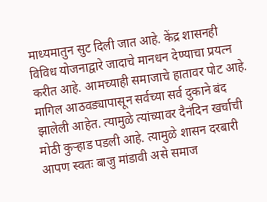माध्यमातुन सुट दिली जात आहे. केंद्र शासनही विविध योजनाद्वारे जादाचे मानधन देण्याचा प्रयत्न करीत आहे. आमच्याही समाजाचे हातावर पोट आहे. मागिल आठवड्यापासून सर्वच्या सर्व दुकाने बंद झालेली आहेत. त्यामुळे त्यांच्यावर दैनंदिन खर्चाची मोठी कुऱ्हाड पडली आहे. त्यामुळे शासन दरबारी आपण स्वतः बाजु मांडावी असे समाज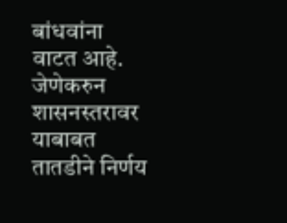बांधवांना वाटत आहे. जेणेकरुन शासनस्तरावर याबाबत तातडीने निर्णय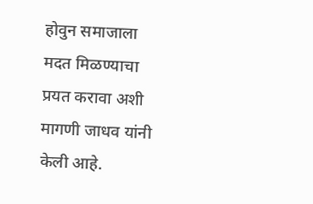होवुन समाजाला मदत मिळण्याचा प्रयत करावा अशी मागणी जाधव यांनी केली आहे.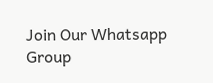Join Our Whatsapp Group